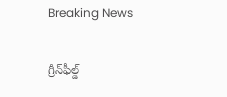Breaking News

గ్రీన్‌ఫీల్డ్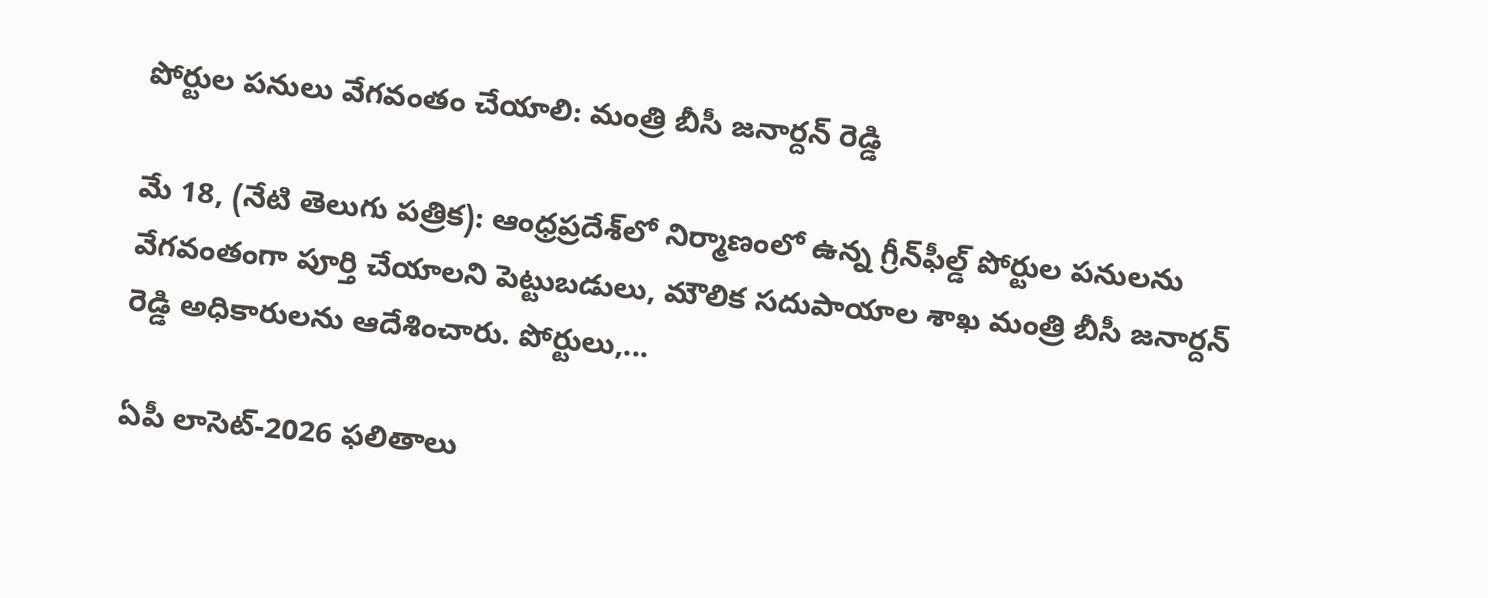పోర్టుల పనులు వేగవంతం చేయాలి: మంత్రి బీసీ జనార్దన్ రెడ్డి

మే 18, (నేటి తెలుగు పత్రిక): ఆంధ్రప్రదేశ్‌లో నిర్మాణంలో ఉన్న గ్రీన్‌ఫీల్డ్ పోర్టుల పనులను వేగవంతంగా పూర్తి చేయాలని పెట్టుబడులు, మౌలిక సదుపాయాల శాఖ మంత్రి బీసీ జనార్దన్ రెడ్డి అధికారులను ఆదేశించారు. పోర్టులు,...

ఏపీ లాసెట్-2026 ఫలితాలు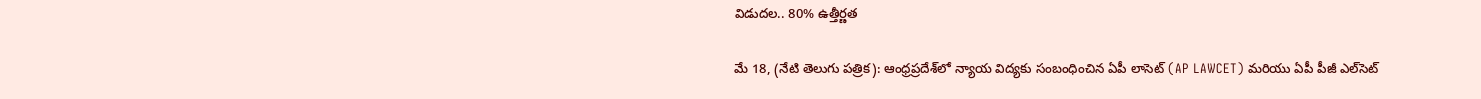విడుదల.. 80% ఉత్తీర్ణత

మే 18, (నేటి తెలుగు పత్రిక): ఆంధ్రప్రదేశ్‌లో న్యాయ విద్యకు సంబంధించిన ఏపీ లాసెట్ (AP LAWCET) మరియు ఏపీ పీజీ ఎల్‌సెట్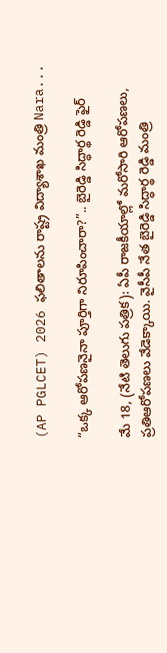(AP PGLCET) 2026 ఫలితాలను రాష్ట్ర విద్యాశాఖ మంత్రి Nara...

“ఒక్క ఆరోపణనైనా పూర్తిగా నిరూపించారా?”.. బైరెడ్డి సిద్ధార్థ రెడ్డి ఫైర్

మే 18, (నేటి తెలుగు పత్రిక): ఏపీ రాజకీయాల్లో మరోసారి ఆరోపణలు, ప్రతిఆరోపణలు వేడెక్కాయి. వైసీపీ నేత బైరెడ్డి సిద్ధార్థ రెడ్డి మంత్రి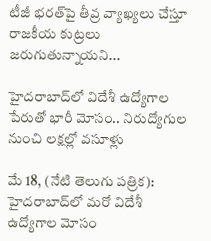టీజీ భరత్‌పై తీవ్ర వ్యాఖ్యలు చేస్తూ రాజకీయ కుట్రలు జరుగుతున్నాయని...

హైదరాబాద్‌లో విదేశీ ఉద్యోగాల పేరుతో భారీ మోసం.. నిరుద్యోగుల నుంచి లక్షల్లో వసూళ్లు

మే 18, (నేటి తెలుగు పత్రిక): హైదరాబాద్‌లో మరో విదేశీ ఉద్యోగాల మోసం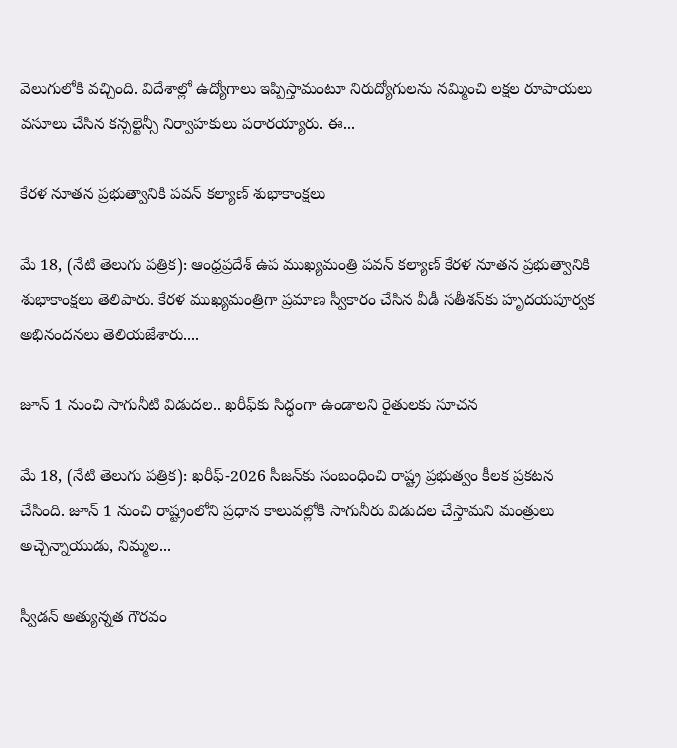వెలుగులోకి వచ్చింది. విదేశాల్లో ఉద్యోగాలు ఇప్పిస్తామంటూ నిరుద్యోగులను నమ్మించి లక్షల రూపాయలు వసూలు చేసిన కన్సల్టెన్సీ నిర్వాహకులు పరారయ్యారు. ఈ...

కేరళ నూతన ప్రభుత్వానికి పవన్ కల్యాణ్ శుభాకాంక్షలు

మే 18, (నేటి తెలుగు పత్రిక): ఆంధ్రప్రదేశ్ ఉప ముఖ్యమంత్రి పవన్ కల్యాణ్ కేరళ నూతన ప్రభుత్వానికి శుభాకాంక్షలు తెలిపారు. కేరళ ముఖ్యమంత్రిగా ప్రమాణ స్వీకారం చేసిన వీడీ సతీశన్‌కు హృదయపూర్వక అభినందనలు తెలియజేశారు....

జూన్ 1 నుంచి సాగునీటి విడుదల.. ఖరీఫ్‌కు సిద్ధంగా ఉండాలని రైతులకు సూచన

మే 18, (నేటి తెలుగు పత్రిక): ఖరీఫ్-2026 సీజన్‌కు సంబంధించి రాష్ట్ర ప్రభుత్వం కీలక ప్రకటన చేసింది. జూన్ 1 నుంచి రాష్ట్రంలోని ప్రధాన కాలువల్లోకి సాగునీరు విడుదల చేస్తామని మంత్రులు అచ్చెన్నాయుడు, నిమ్మల...

స్వీడన్ అత్యున్నత గౌరవం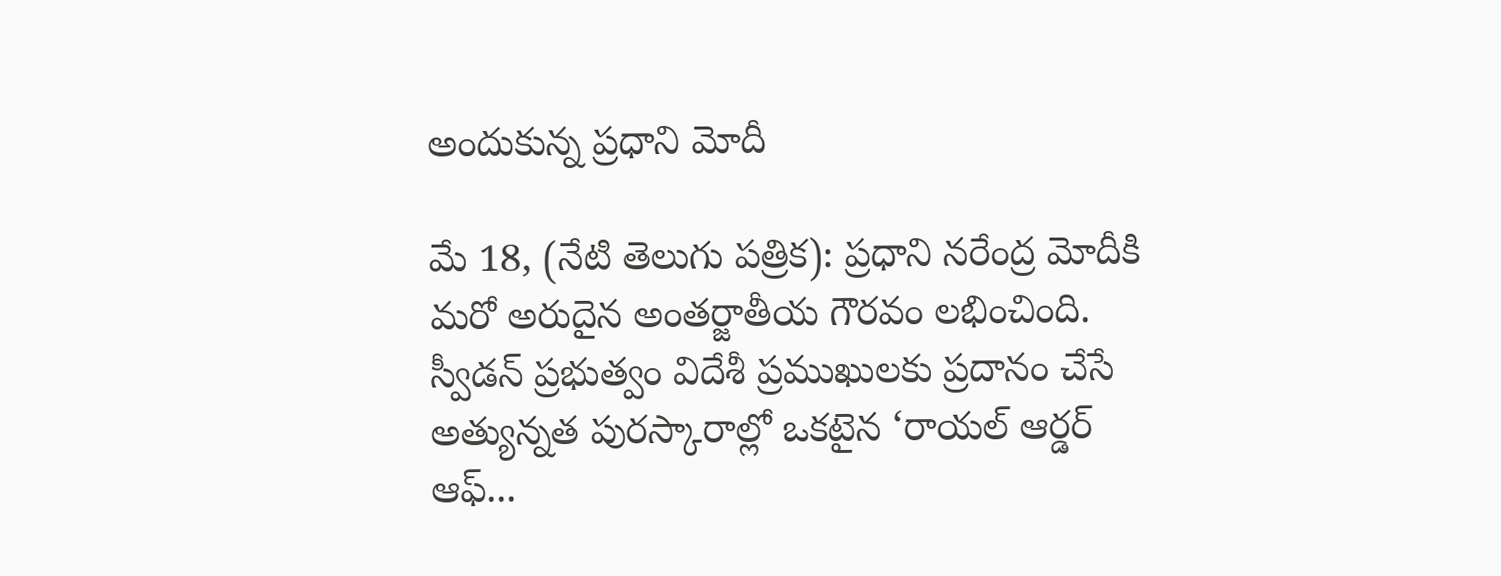అందుకున్న ప్రధాని మోదీ

మే 18, (నేటి తెలుగు పత్రిక): ప్రధాని నరేంద్ర మోదీకి మరో అరుదైన అంతర్జాతీయ గౌరవం లభించింది. స్వీడన్ ప్రభుత్వం విదేశీ ప్రముఖులకు ప్రదానం చేసే అత్యున్నత పురస్కారాల్లో ఒకటైన ‘రాయల్ ఆర్డర్ ఆఫ్...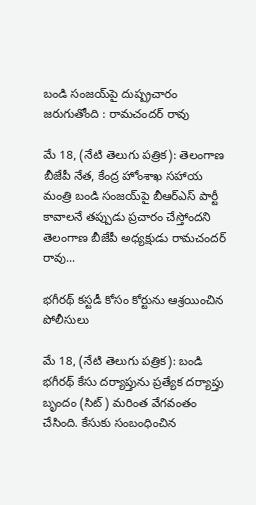బండి సంజయ్‌పై దుష్ప్రచారం జరుగుతోంది : రామచందర్ రావు

మే 18, (నేటి తెలుగు పత్రిక): తెలంగాణ బీజేపీ నేత, కేంద్ర హోంశాఖ సహాయ మంత్రి బండి సంజయ్‌పై బీఆర్ఎస్ పార్టీ కావాలనే తప్పుడు ప్రచారం చేస్తోందని తెలంగాణ బీజేపీ అధ్యక్షుడు రామచందర్ రావు...

భగీరథ్ కస్టడీ కోసం కోర్టును ఆశ్రయించిన పోలీసులు

మే 18, (నేటి తెలుగు పత్రిక): బండి భగీరథ్ కేసు దర్యాప్తును ప్రత్యేక దర్యాప్తు బృందం (సిట్) మరింత వేగవంతం చేసింది. కేసుకు సంబంధించిన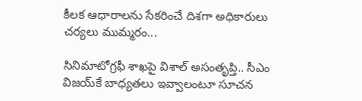కీలక ఆధారాలను సేకరించే దిశగా అధికారులు చర్యలు ముమ్మరం...

సినిమాటోగ్రఫీ శాఖపై విశాల్ అసంతృప్తి.. సీఎం విజయ్‌కే బాధ్యతలు ఇవ్వాలంటూ సూచన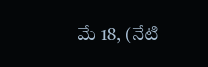మే 18, (నేటి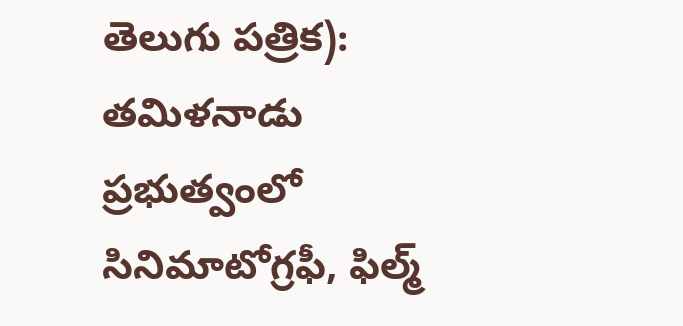తెలుగు పత్రిక): తమిళనాడు ప్రభుత్వంలో సినిమాటోగ్రఫీ, ఫిల్మ్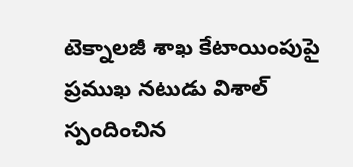టెక్నాలజీ శాఖ కేటాయింపుపై ప్రముఖ నటుడు విశాల్ స్పందించిన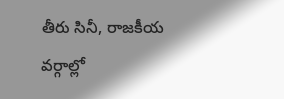తీరు సినీ, రాజకీయ వర్గాల్లో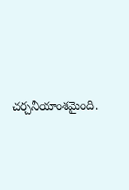చర్చనీయాంశమైంది.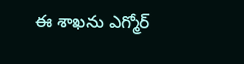ఈ శాఖను ఎగ్మోర్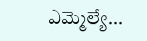ఎమ్మెల్యే...